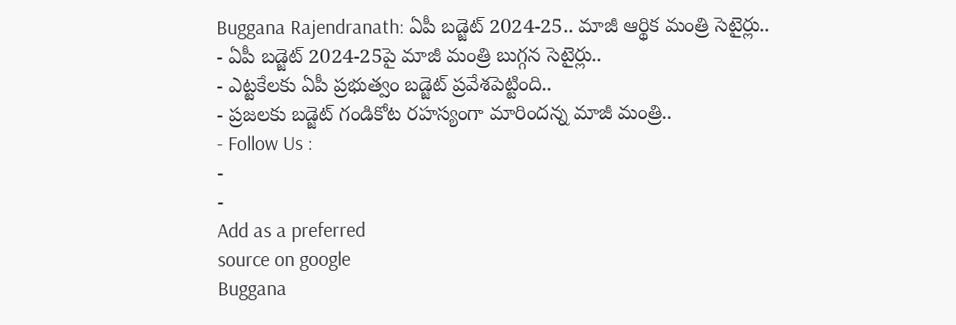Buggana Rajendranath: ఏపీ బడ్జెట్ 2024-25.. మాజీ ఆర్థిక మంత్రి సెటైర్లు..
- ఏపీ బడ్జెట్ 2024-25పై మాజీ మంత్రి బుగ్గన సెటైర్లు..
- ఎట్టకేలకు ఏపీ ప్రభుత్వం బడ్జెట్ ప్రవేశపెట్టింది..
- ప్రజలకు బడ్జెట్ గండికోట రహస్యంగా మారిందన్న మాజీ మంత్రి..
- Follow Us :
-
-
Add as a preferred
source on google
Buggana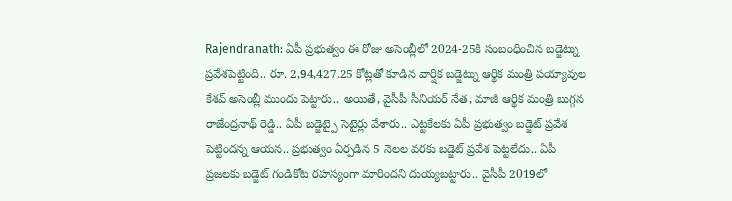Rajendranath: ఏపీ ప్రభుత్వం ఈ రోజు అసెంబ్లీలో 2024-25కి సంబంధించిన బడ్జెట్ను ప్రవేశపెట్టింది.. రూ. 2,94,427.25 కోట్లతో కూడిన వార్షిక బడ్జెట్ను ఆర్థిక మంత్రి పయ్యావుల కేశవ్ అసెంబ్లీ ముందు పెట్టారు.. అయితే, వైసీపీ సీనియర్ నేత, మాజీ ఆర్థిక మంత్రి బుగ్గన రాజేంద్రనాథ్ రెడ్డి.. ఏపీ బడ్జెట్పై సెటైర్లు వేశారు.. ఎట్టకేలకు ఏపీ ప్రభుత్వం బడ్జెట్ ప్రవేశ పెట్టిందన్న ఆయన.. ప్రభుత్వం ఏర్పడిన 5 నెలల వరకు బడ్జెట్ ప్రవేశ పెట్టలేదు.. ఏపీ ప్రజలకు బడ్జెట్ గండికోట రహస్యంగా మారిందని దుయ్యబట్టారు.. వైసీపీ 2019లో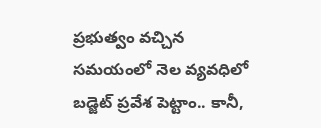ప్రభుత్వం వచ్చిన సమయంలో నెల వ్యవధిలో బడ్జెట్ ప్రవేశ పెట్టాం.. కానీ,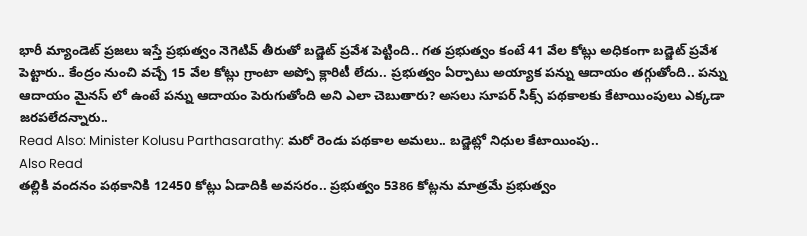భారీ మ్యాండెట్ ప్రజలు ఇస్తే ప్రభుత్వం నెగెటివ్ తీరుతో బడ్జెట్ ప్రవేశ పెట్టింది.. గత ప్రభుత్వం కంటే 41 వేల కోట్లు అధికంగా బడ్జెట్ ప్రవేశ పెట్టారు.. కేంద్రం నుంచి వచ్చే 15 వేల కోట్లు గ్రాంటా అప్పో క్లారిటీ లేదు.. ప్రభుత్వం ఏర్పాటు అయ్యాక పన్ను ఆదాయం తగ్గుతోంది.. పన్ను ఆదాయం మైనస్ లో ఉంటే పన్ను ఆదాయం పెరుగుతోంది అని ఎలా చెబుతారు? అసలు సూపర్ సిక్స్ పథకాలకు కేటాయింపులు ఎక్కడా జరపలేదన్నారు..
Read Also: Minister Kolusu Parthasarathy: మరో రెండు పథకాల అమలు.. బడ్జెట్లో నిధుల కేటాయింపు..
Also Read
తల్లికి వందనం పథకానికి 12450 కోట్లు ఏడాదికి అవసరం.. ప్రభుత్వం 5386 కోట్లను మాత్రమే ప్రభుత్వం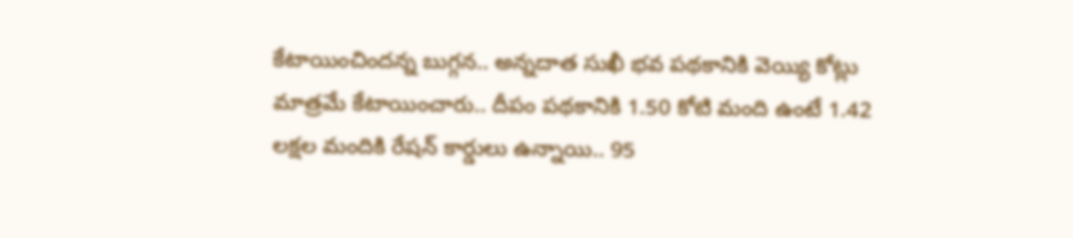కేటాయించిందన్న బుగ్గన.. అన్నదాత సుఖీ భవ పథకానికి వెయ్యి కోట్లు మాత్రమే కేటాయించారు.. దీపం పథకానికి 1.50 కోటి మంది ఉంటే 1.42 లక్షల మందికి రేషన్ కార్డులు ఉన్నాయి.. 95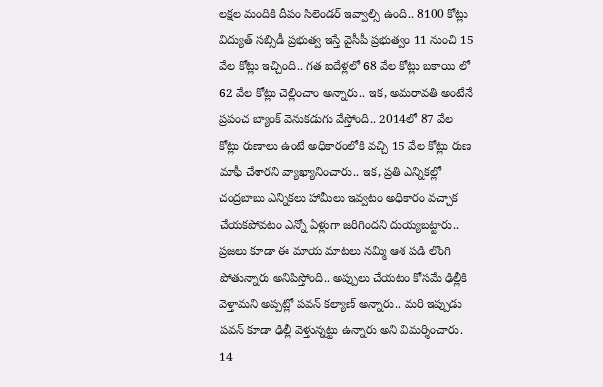లక్షల మందికి దీపం సిలెండర్ ఇవ్వాల్సి ఉంది.. 8100 కోట్లు విద్యుత్ సబ్సిడీ ప్రభుత్వ ఇస్తే వైసీపీ ప్రభుత్వం 11 నుంచి 15 వేల కోట్లు ఇచ్చింది.. గత ఐదేళ్లలో 68 వేల కోట్లు బకాయి లో 62 వేల కోట్లు చెల్లించాం అన్నారు.. ఇక, అమరావతి అంటేనే ప్రపంచ బ్యాంక్ వెనుకడుగు వేస్తోంది.. 2014లో 87 వేల కోట్లు రుణాలు ఉంటే అధికారంలోకి వచ్చి 15 వేల కోట్లు రుణ మాఫీ చేశారని వ్యాఖ్యానించారు.. ఇక, ప్రతి ఎన్నికల్లో చంద్రబాబు ఎన్నికలు హామీలు ఇవ్వటం అధికారం వచ్చాక చేయకపోవటం ఎన్నో ఏళ్లుగా జరిగిందని దుయ్యబట్టారు.. ప్రజలు కూడా ఈ మాయ మాటలు నమ్మి ఆశ పడి లొంగి పోతున్నారు అనిపిస్తోంది.. అప్పులు చేయటం కోసమే ఢిల్లీకి వెళ్తామని అప్పట్లో పవన్ కల్యాణ్ అన్నారు.. మరి ఇప్పుడు పవన్ కూడా ఢిల్లీ వెళ్తున్నట్టు ఉన్నారు అని విమర్శించారు. 14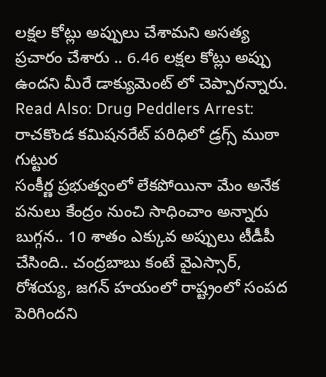లక్షల కోట్లు అప్పులు చేశామని అసత్య ప్రచారం చేశారు .. 6.46 లక్షల కోట్లు అప్పు ఉందని మీరే డాక్యుమెంట్ లో చెప్పారన్నారు.
Read Also: Drug Peddlers Arrest: రాచకొండ కమిషనరేట్ పరిధిలో డ్రగ్స్ ముఠా గుట్టుర
సంకీర్ణ ప్రభుత్వంలో లేకపోయినా మేం అనేక పనులు కేంద్రం నుంచి సాధించాం అన్నారు బుగ్గన.. 10 శాతం ఎక్కువ అప్పులు టీడీపీ చేసింది.. చంద్రబాబు కంటే వైఎస్సార్, రోశయ్య, జగన్ హయంలో రాష్ట్రంలో సంపద పెరిగిందని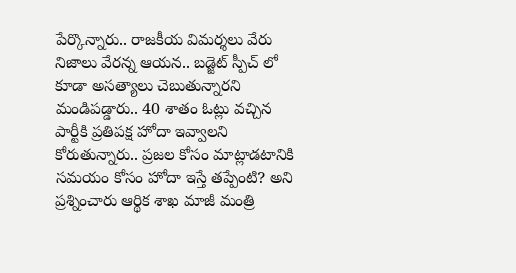పేర్కొన్నారు.. రాజకీయ విమర్శలు వేరు నిజాలు వేరన్న ఆయన.. బడ్జెట్ స్పీచ్ లో కూడా అసత్యాలు చెబుతున్నారని మండిపడ్డారు.. 40 శాతం ఓట్లు వచ్చిన పార్టీకి ప్రతిపక్ష హోదా ఇవ్వాలని కోరుతున్నారు.. ప్రజల కోసం మాట్లాడటానికి సమయం కోసం హోదా ఇస్తే తప్పేంటి? అని ప్రశ్నించారు ఆర్థిక శాఖ మాజీ మంత్రి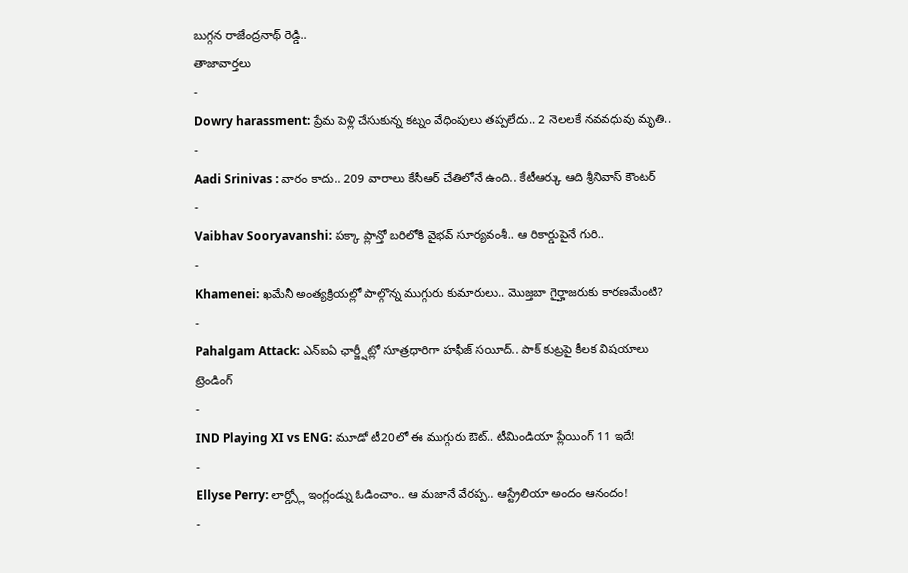బుగ్గన రాజేంద్రనాథ్ రెడ్డి..
తాజావార్తలు
-
Dowry harassment: ప్రేమ పెళ్లి చేసుకున్న కట్నం వేధింపులు తప్పలేదు.. 2 నెలలకే నవవధువు మృతి..
-
Aadi Srinivas : వారం కాదు.. 209 వారాలు కేసీఆర్ చేతిలోనే ఉంది.. కేటీఆర్కు ఆది శ్రీనివాస్ కౌంటర్
-
Vaibhav Sooryavanshi: పక్కా ప్లాన్తో బరిలోకి వైభవ్ సూర్యవంశీ.. ఆ రికార్డుపైనే గురి..
-
Khamenei: ఖమేనీ అంత్యక్రియల్లో పాల్గొన్న ముగ్గురు కుమారులు.. మొజ్తబా గైర్హాజరుకు కారణమేంటి?
-
Pahalgam Attack: ఎన్ఐఏ ఛార్జ్షీట్లో సూత్రధారిగా హఫీజ్ సయీద్.. పాక్ కుట్రపై కీలక విషయాలు
ట్రెండింగ్
-
IND Playing XI vs ENG: మూడో టీ20లో ఈ ముగ్గురు ఔట్.. టీమిండియా ప్లేయింగ్ 11 ఇదే!
-
Ellyse Perry: లార్డ్స్లో ఇంగ్లండ్ను ఓడించాం.. ఆ మజానే వేరప్ప.. ఆస్ట్రేలియా అందం ఆనందం!
-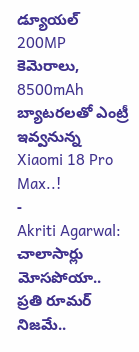డ్యూయల్ 200MP కెమెరాలు, 8500mAh బ్యాటరలతో ఎంట్రీ ఇవ్వనున్న Xiaomi 18 Pro Max..!
-
Akriti Agarwal: చాలాసార్లు మోసపోయా.. ప్రతి రూమర్ నిజమే..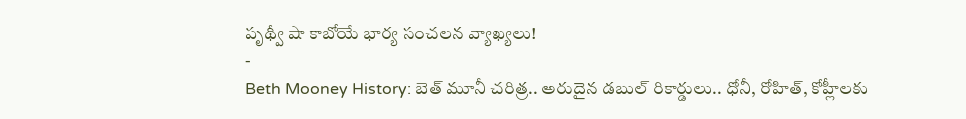పృథ్వీ షా కాబోయే భార్య సంచలన వ్యాఖ్యలు!
-
Beth Mooney History: బెత్ మూనీ చరిత్ర.. అరుదైన డబుల్ రికార్డులు.. ధోనీ, రోహిత్, కోహ్లీలకు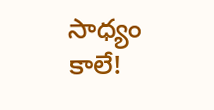సాధ్యం కాలే!